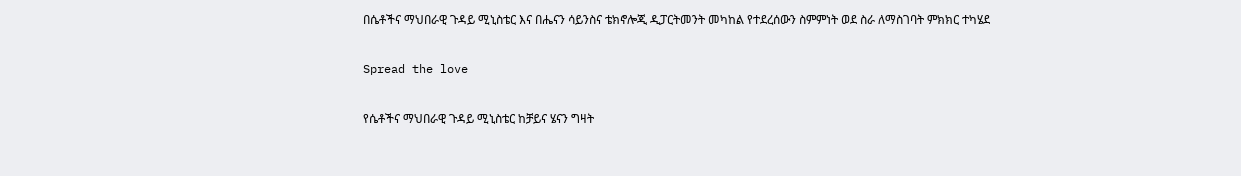በሴቶችና ማህበራዊ ጉዳይ ሚኒስቴር እና በሔናን ሳይንስና ቴክኖሎጂ ዲፓርትመንት መካከል የተደረሰውን ስምምነት ወደ ስራ ለማስገባት ምክክር ተካሄደ

Spread the love

የሴቶችና ማህበራዊ ጉዳይ ሚኒስቴር ከቻይና ሄናን ግዛት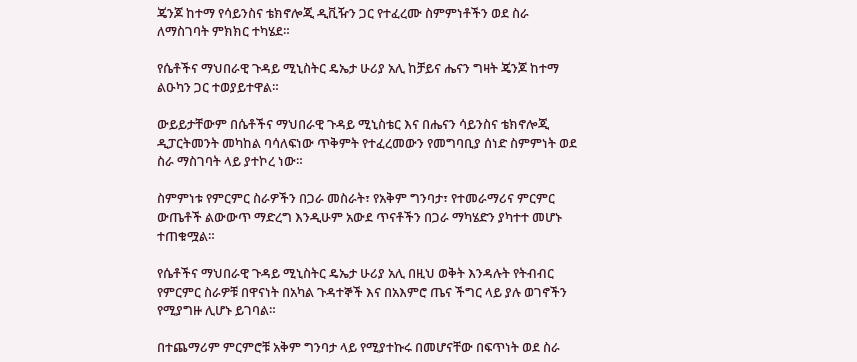ጄንጆ ከተማ የሳይንስና ቴክኖሎጂ ዲቪዥን ጋር የተፈረሙ ስምምነቶችን ወደ ስራ ለማስገባት ምክክር ተካሄደ።

የሴቶችና ማህበራዊ ጉዳይ ሚኒስትር ዴኤታ ሁሪያ አሊ ከቻይና ሔናን ግዛት ጄንጆ ከተማ ልዑካን ጋር ተወያይተዋል።

ውይይታቸውም በሴቶችና ማህበራዊ ጉዳይ ሚኒስቴር እና በሔናን ሳይንስና ቴክኖሎጂ ዲፓርትመንት መካከል ባሳለፍነው ጥቅምት የተፈረመውን የመግባቢያ ሰነድ ስምምነት ወደ ስራ ማስገባት ላይ ያተኮረ ነው።

ስምምነቱ የምርምር ስራዎችን በጋራ መስራት፣ የአቅም ግንባታ፣ የተመራማሪና ምርምር ውጤቶች ልውውጥ ማድረግ እንዲሁም አውደ ጥናቶችን በጋራ ማካሄድን ያካተተ መሆኑ ተጠቁሟል።

የሴቶችና ማህበራዊ ጉዳይ ሚኒስትር ዴኤታ ሁሪያ አሊ በዚህ ወቅት እንዳሉት የትብብር የምርምር ስራዎቹ በዋናነት በአካል ጉዳተኞች እና በአእምሮ ጤና ችግር ላይ ያሉ ወገኖችን የሚያግዙ ሊሆኑ ይገባል።

በተጨማሪም ምርምሮቹ አቅም ግንባታ ላይ የሚያተኩሩ በመሆናቸው በፍጥነት ወደ ስራ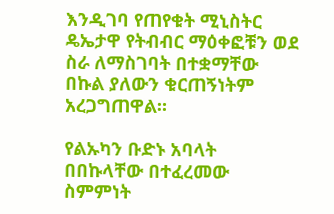እንዲገባ የጠየቁት ሚኒስትር ዴኤታዋ የትብብር ማዕቀፎቹን ወደ ስራ ለማስገባት በተቋማቸው በኩል ያለውን ቁርጠኝነትም አረጋግጠዋል።

የልኡካን ቡድኑ አባላት በበኩላቸው በተፈረመው ስምምነት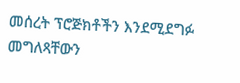መሰረት ፕሮጅክቶችን እንደሚደግፉ መግለጻቸውን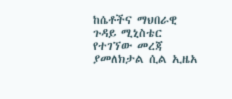ከሴቶችና ማህበራዊ ጉዳይ ሚኒስቴር የተገኘው መረጃ ያመለክታል ሲል ኢዜአ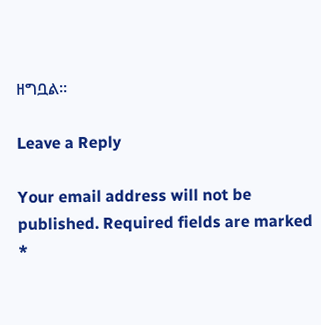ዘግቧል።

Leave a Reply

Your email address will not be published. Required fields are marked *